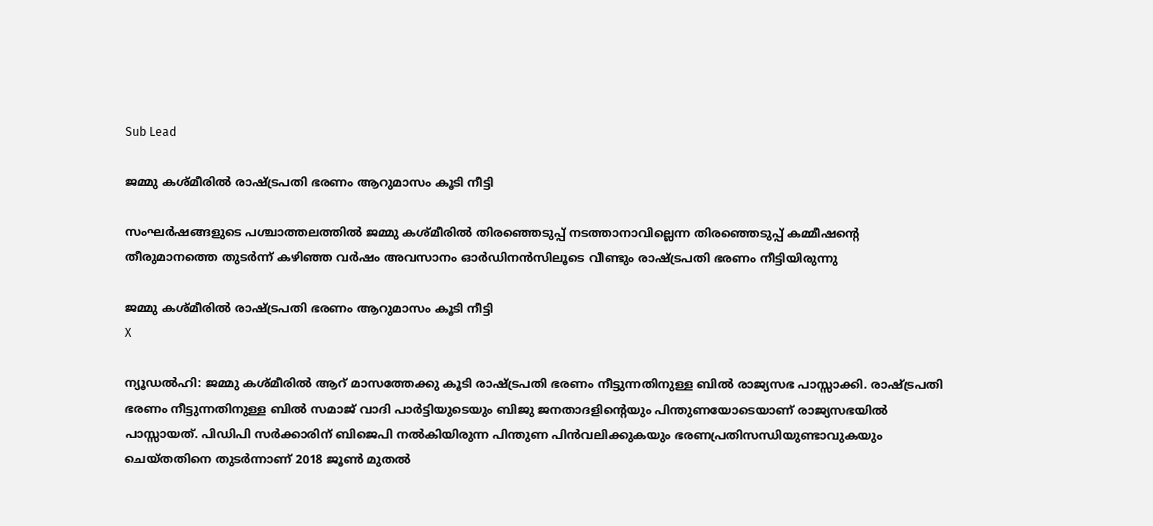Sub Lead

ജമ്മു കശ്മീരില്‍ രാഷ്ട്രപതി ഭരണം ആറുമാസം കൂടി നീട്ടി

സംഘര്‍ഷങ്ങളുടെ പശ്ചാത്തലത്തില്‍ ജമ്മു കശ്മീരില്‍ തിരഞ്ഞെടുപ്പ് നടത്താനാവില്ലെന്ന തിരഞ്ഞെടുപ്പ് കമ്മീഷന്റെ തീരുമാനത്തെ തുടര്‍ന്ന് കഴിഞ്ഞ വര്‍ഷം അവസാനം ഓര്‍ഡിനന്‍സിലൂടെ വീണ്ടും രാഷ്ട്രപതി ഭരണം നീട്ടിയിരുന്നു

ജമ്മു കശ്മീരില്‍ രാഷ്ട്രപതി ഭരണം ആറുമാസം കൂടി നീട്ടി
X

ന്യൂഡല്‍ഹി: ജമ്മു കശ്മീരില്‍ ആറ് മാസത്തേക്കു കൂടി രാഷ്ട്രപതി ഭരണം നീട്ടുന്നതിനുള്ള ബില്‍ രാജ്യസഭ പാസ്സാക്കി. രാഷ്ട്രപതി ഭരണം നീട്ടുന്നതിനുള്ള ബില്‍ സമാജ് വാദി പാര്‍ട്ടിയുടെയും ബിജു ജനതാദളിന്റെയും പിന്തുണയോടെയാണ് രാജ്യസഭയില്‍ പാസ്സായത്. പിഡിപി സര്‍ക്കാരിന് ബിജെപി നല്‍കിയിരുന്ന പിന്തുണ പിന്‍വലിക്കുകയും ഭരണപ്രതിസന്ധിയുണ്ടാവുകയും ചെയ്തതിനെ തുടര്‍ന്നാണ് 2018 ജൂണ്‍ മുതല്‍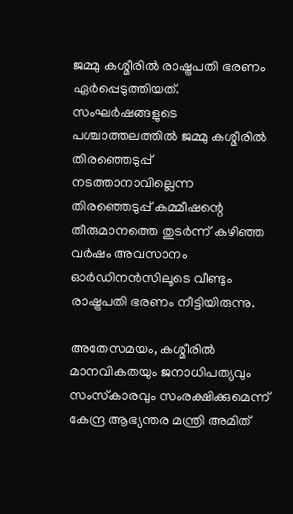ജമ്മു കശ്മീരില്‍ രാഷ്ട്രപതി ഭരണം ഏര്‍പ്പെടുത്തിയത്. സംഘര്‍ഷങ്ങളുടെ പശ്ചാത്തലത്തില്‍ ജമ്മു കശ്മീരില്‍ തിരഞ്ഞെടുപ്പ് നടത്താനാവില്ലെന്ന തിരഞ്ഞെടുപ്പ് കമ്മീഷന്റെ തീരുമാനത്തെ തുടര്‍ന്ന് കഴിഞ്ഞ വര്‍ഷം അവസാനം ഓര്‍ഡിനന്‍സിലൂടെ വീണ്ടും രാഷ്ട്രപതി ഭരണം നീട്ടിയിരുന്നു.

അതേസമയം, കശ്മീരില്‍ മാനവികതയും ജനാധിപത്യവും സംസ്‌കാരവും സംരക്ഷിക്കുമെന്ന് കേന്ദ്ര ആഭ്യന്തര മന്ത്രി അമിത്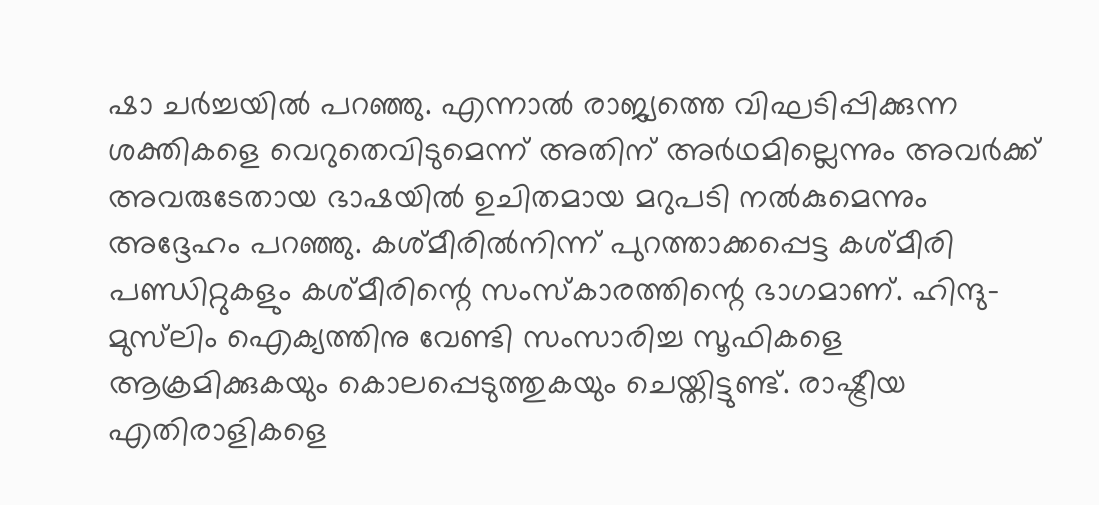ഷാ ചര്‍ച്ചയില്‍ പറഞ്ഞു. എന്നാല്‍ രാജ്യത്തെ വിഘടിപ്പിക്കുന്ന ശക്തികളെ വെറുതെവിടുമെന്ന് അതിന് അര്‍ഥമില്ലെന്നും അവര്‍ക്ക് അവരുടേതായ ഭാഷയില്‍ ഉചിതമായ മറുപടി നല്‍കുമെന്നും അദ്ദേഹം പറഞ്ഞു. കശ്മീരില്‍നിന്ന് പുറത്താക്കപ്പെട്ട കശ്മീരി പണ്ഡിറ്റുകളും കശ്മീരിന്റെ സംസ്‌കാരത്തിന്റെ ഭാഗമാണ്. ഹിന്ദു-മുസ്‌ലിം ഐക്യത്തിനു വേണ്ടി സംസാരിച്ച സൂഫികളെ ആക്രമിക്കുകയും കൊലപ്പെടുത്തുകയും ചെയ്തിട്ടുണ്ട്. രാഷ്ട്രീയ എതിരാളികളെ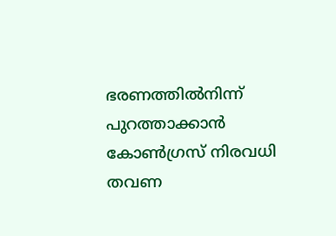ഭരണത്തില്‍നിന്ന് പുറത്താക്കാന്‍ കോണ്‍ഗ്രസ് നിരവധി തവണ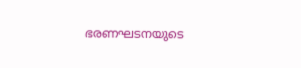ഭരണഘടനയുടെ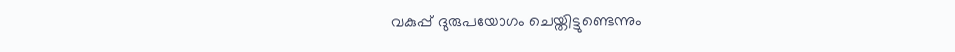വകുപ്പ് ദുരുപയോഗം ചെയ്തിട്ടുണ്ടെന്നും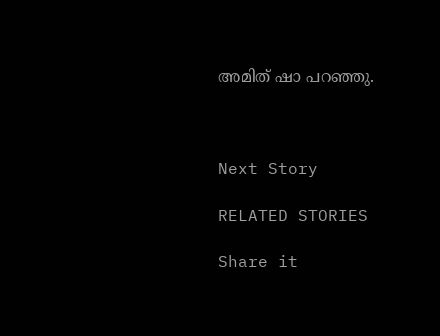അമിത് ഷാ പറഞ്ഞു.



Next Story

RELATED STORIES

Share it